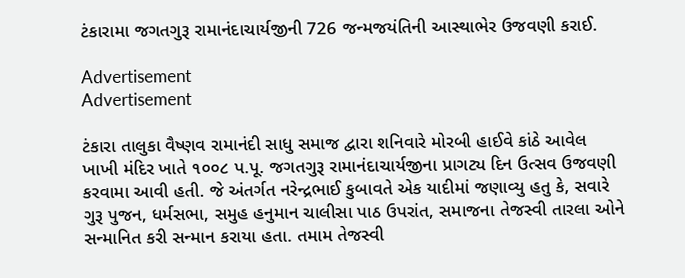ટંકારામા જગતગુરૂ રામાનંદાચાર્યજીની 726 જન્મજયંતિની આસ્થાભેર ઉજવણી કરાઈ.

Advertisement
Advertisement

ટંકારા તાલુકા વૈષ્ણવ રામાનંદી સાધુ સમાજ દ્વારા શનિવારે મોરબી હાઈવે કાંઠે આવેલ ખાખી મંદિર ખાતે ૧૦૦૮ પ.પૂ. જગતગુરૂ રામાનંદાચાર્યજીના પ્રાગટ્ય દિન ઉત્સવ ઉજવણી કરવામા આવી હતી. જે અંતર્ગત નરેન્દ્રભાઈ કુબાવતે એક યાદીમાં જણાવ્યુ હતુ કે, સવારે ગુરૂ પુજન, ધર્મસભા, સમુહ હનુમાન ચાલીસા પાઠ ઉપરાંત, સમાજના તેજસ્વી તારલા ઓને સન્માનિત કરી સન્માન કરાયા હતા. તમામ તેજસ્વી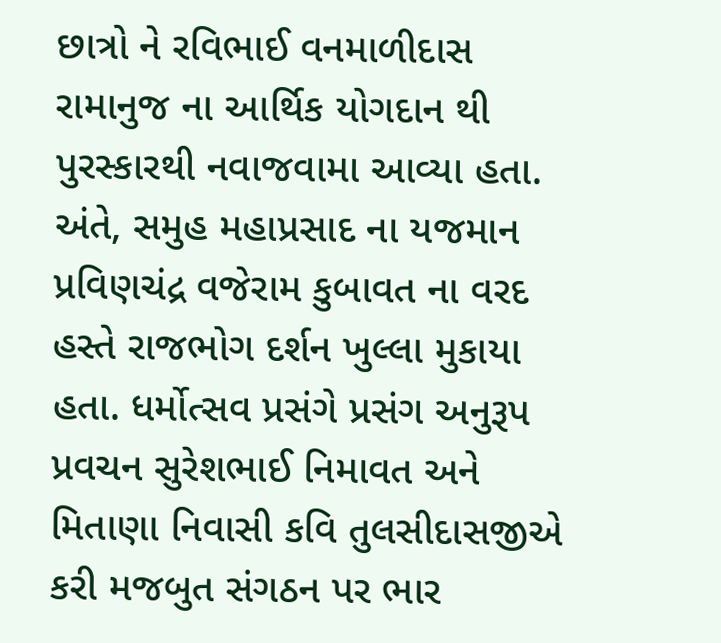છાત્રો ને રવિભાઈ વનમાળીદાસ રામાનુજ ના આર્થિક યોગદાન થી પુરસ્કારથી નવાજવામા આવ્યા હતા. અંતે, સમુહ મહાપ્રસાદ ના યજમાન પ્રવિણચંદ્ર વજેરામ કુબાવત ના વરદ હસ્તે રાજભોગ દર્શન ખુલ્લા મુકાયા હતા. ધર્મોત્સવ પ્રસંગે પ્રસંગ અનુરૂપ પ્રવચન સુરેશભાઈ નિમાવત અને મિતાણા નિવાસી કવિ તુલસીદાસજીએ કરી મજબુત સંગઠન પર ભાર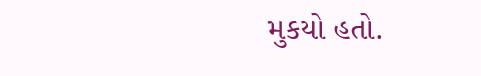મુકયો હતો.